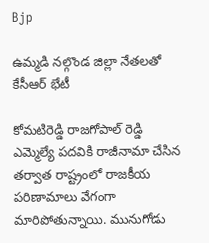Bjp

ఉమ్మడి నల్గొండ జిల్లా నేతలతో కేసీఆర్ భేటీ

కోమటిరెడ్డి రాజగోపాల్ రెడ్డి ఎమ్మెల్యే పదవికి రాజీనామా చేసిన తర్వాత రాష్ట్రంలో రాజకీయ పరిణామాలు వేగంగా మారిపోతున్నాయి. మునుగోడు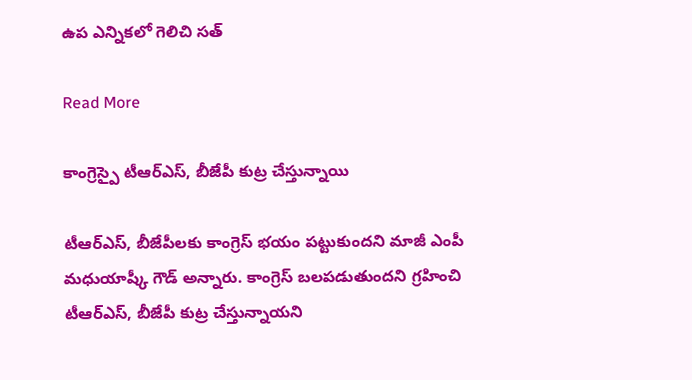ఉప ఎన్నికలో గెలిచి సత్

Read More

కాంగ్రెస్పై టీఆర్ఎస్, బీజేపీ కుట్ర చేస్తున్నాయి

టీఆర్ఎస్, బీజేపీలకు కాంగ్రెస్ భయం పట్టుకుందని మాజీ ఎంపీ మధుయాష్కీ గౌడ్ అన్నారు. కాంగ్రెస్ బలపడుతుందని గ్రహించి టీఆర్ఎస్, బీజేపీ కుట్ర చేస్తున్నాయని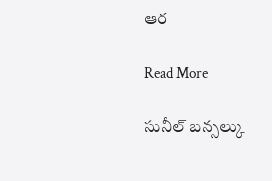ఆర

Read More

సునీల్ బన్సల్కు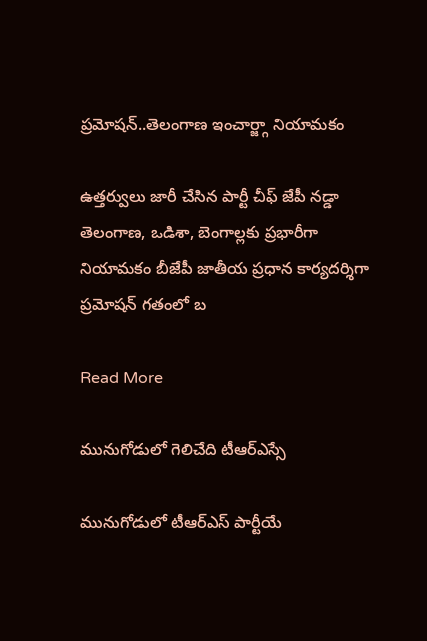ప్రమోషన్..తెలంగాణ ఇంచార్జ్గా నియామకం

ఉత్తర్వులు జారీ చేసిన పార్టీ చీఫ్ జేపీ నడ్డా తెలంగాణ, ఒడిశా, బెంగాల్లకు ప్రభారీగా నియామకం బీజేపీ జాతీయ ప్రధాన కార్యదర్శిగా ప్రమోషన్ గతంలో బ

Read More

మునుగోడులో గెలిచేది టీఆర్ఎస్సే

మునుగోడులో టీఆర్ఎస్ పార్టీయే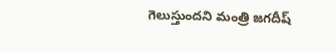గెలుస్తుందని మంత్రి జగదీష్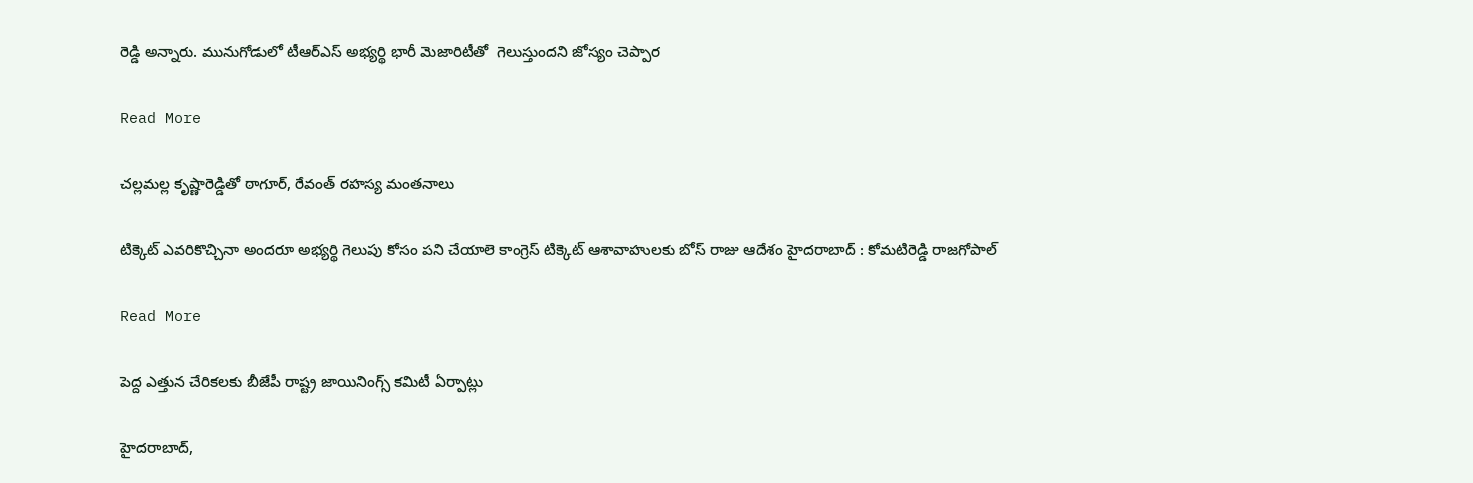రెడ్డి అన్నారు. మునుగోడులో టీఆర్ఎస్ అభ్యర్థి భారీ మెజారిటీతో  గెలుస్తుందని జోస్యం చెప్పార

Read More

చల్లమల్ల కృష్ణారెడ్డితో ఠాగూర్, రేవంత్ రహస్య మంతనాలు

టిక్కెట్ ఎవరికొచ్చినా అందరూ అభ్యర్థి గెలుపు కోసం పని చేయాలె కాంగ్రెస్ టిక్కెట్ ఆశావాహులకు బోస్ రాజు ఆదేశం హైదరాబాద్ : కోమటిరెడ్డి రాజగోపాల్

Read More

పెద్ద ఎత్తున చేరికలకు బీజేపీ రాష్ట్ర జాయినింగ్స్ కమిటీ ఏర్పాట్లు

హైదరాబాద్,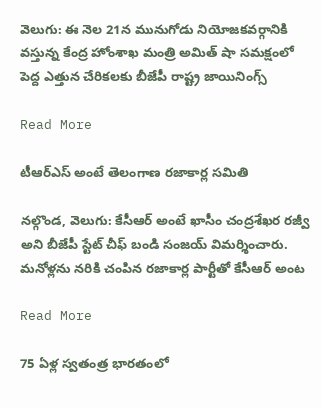వెలుగు: ఈ నెల 21న మునుగోడు నియోజకవర్గానికి వస్తున్న కేంద్ర హోంశాఖ మంత్రి అమిత్ షా సమక్షంలో పెద్ద ఎత్తున చేరికలకు బీజేపీ రాష్ట్ర జాయినింగ్స్

Read More

టీఆర్ఎస్ అంటే తెలంగాణ రజాకార్ల సమితి

నల్గొండ, వెలుగు: కేసీఆర్ అంటే ఖాసీం చంద్రశేఖర రజ్వీ అని బీజేపీ స్టేట్ చీఫ్ బండి సంజయ్ విమర్శించారు. మనోళ్లను నరికి చంపిన రజాకార్ల పార్టీతో కేసీఆర్ అంట

Read More

75 ఏళ్ల స్వతంత్ర భారతంలో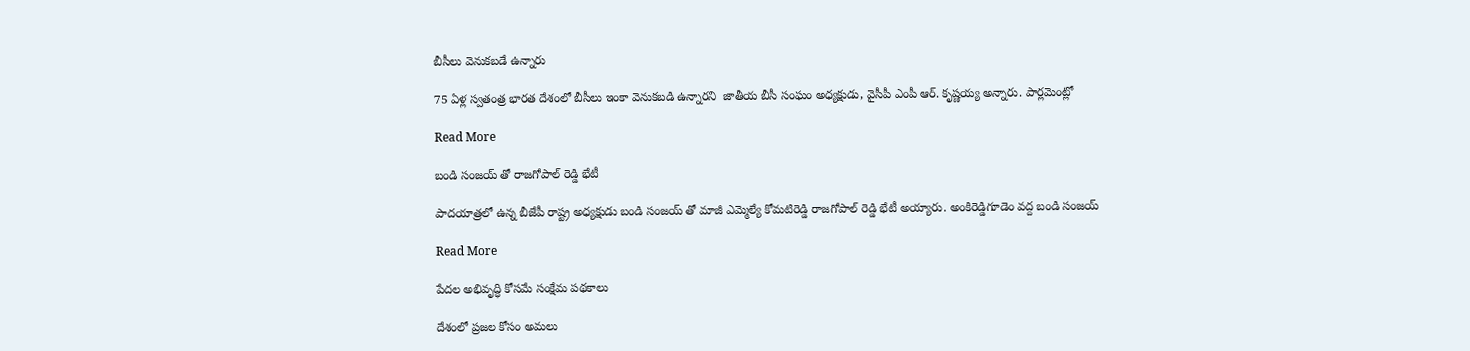బీసీలు వెనుకబడే ఉన్నారు

75 ఏళ్ల స్వతంత్ర భారత దేశంలో బీసీలు ఇంకా వెనుకబడి ఉన్నారని  జాతీయ బీసీ సంఘం అధ్యక్షుడు, వైసీపీ ఎంపీ ఆర్. కృష్ణయ్య అన్నారు. పార్లమెంట్లో

Read More

బండి సంజయ్ తో రాజగోపాల్ రెడ్డి భేటీ

పాదయాత్రలో ఉన్న బీజేపీ రాష్ట్ర అధ్యక్షుడు బండి సంజయ్ తో మాజీ ఎమ్మెల్యే కోమటిరెడ్డి రాజగోపాల్ రెడ్డి భేటీ అయ్యారు. అంకిరెడ్డిగూడెం వద్ద బండి సంజయ్

Read More

పేదల అభివృద్ధి కోసమే సంక్షేమ పథకాలు

దేశంలో ప్రజల కోసం అమలు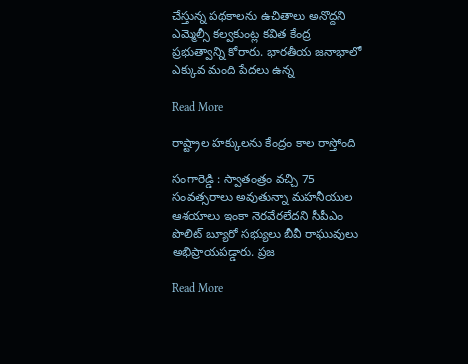చేస్తున్న పథకాలను ఉచితాలు అనొద్దని ఎమ్మెల్సీ కల్వకుంట్ల కవిత కేంద్ర ప్రభుత్వాన్ని కోరారు. భారతీయ జనాభాలో ఎక్కువ మంది పేదలు ఉన్న

Read More

రాష్ట్రాల హక్కులను కేంద్రం కాల రాస్తోంది

సంగారెడ్డి : స్వాతంత్రం వచ్చి 75 సంవత్సరాలు అవుతున్నా మహనీయుల ఆశయాలు ఇంకా నెరవేరలేదని సీపీఎం పొలిట్ బ్యూరో సభ్యులు బీవీ రాఘువులు అభిప్రాయపడ్డారు. ప్రజ

Read More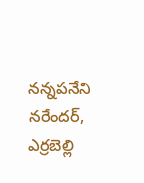నన్నపనేని నరేందర్, ఎర్రబెల్లి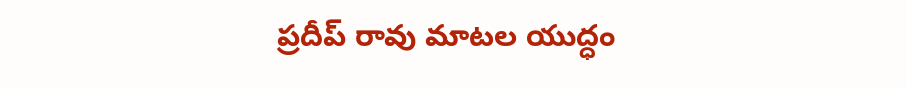ప్రదీప్ రావు మాటల యుద్ధం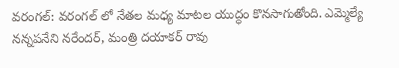వరంగల్: వరంగల్ లో నేతల మధ్య మాటల యుద్ధం కొనసాగుతోంది. ఎమ్మెల్యే నన్నపనేని నరేందర్, మంత్రి దయాకర్ రావు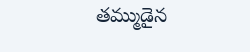తమ్ముడైన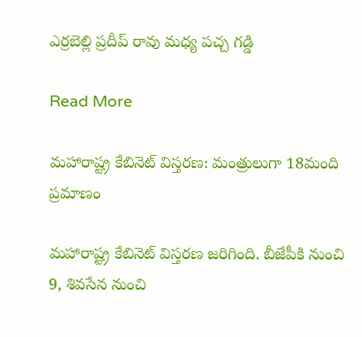ఎర్రబెల్లి ప్రదీప్ రావు మధ్య పచ్చ గడ్డి

Read More

మహారాష్ట్ర కేబినెట్ విస్తరణ: మంత్రులుగా 18మంది ప్రమాణం

మహారాష్ట్ర కేబినెట్ విస్తరణ జరిగింది. బీజేపీకి నుంచి 9, శివసేన నుంచి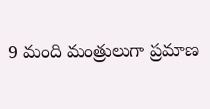9 మంది మంత్రులుగా ప్రమాణ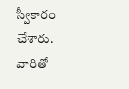స్వీకారం చేశారు. వారితో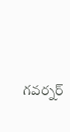గవర్నర్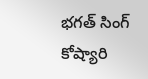భగత్ సింగ్ కోష్యారి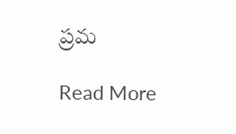ప్రమ

Read More